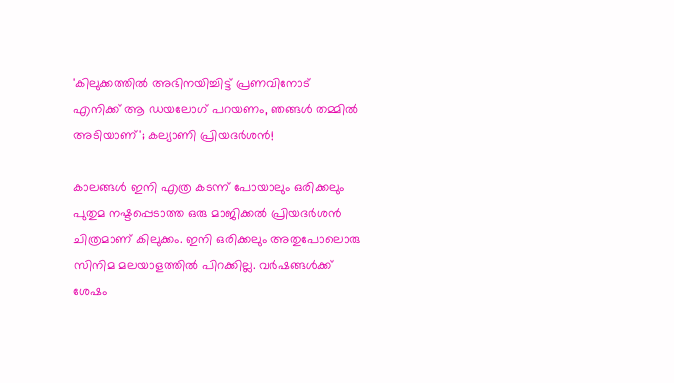'കിലുക്കത്തിൽ അഭിനയിച്ചിട്ട് പ്രണവിനോട് എനിക്ക് ആ ഡയലോഗ് പറയണം, ഞങ്ങൾ തമ്മിൽ അടിയാണ്'; കല്യാണി പ്രിയദർശൻ!

കാലങ്ങള്‍ ഇനി എത്ര കടന്ന് പോയാലും ഒരിക്കലും പുതുമ നഷ്ടപ്പെടാത്ത ഒരു മാജിക്കല്‍ പ്രിയദര്‍ശന്‍ ചിത്രമാണ് കിലുക്കം. ഇനി ഒരിക്കലും അതുപോലൊരു സിനിമ മലയാളത്തിൽ പിറക്കില്ല. വർഷങ്ങൾക്ക് ശേഷം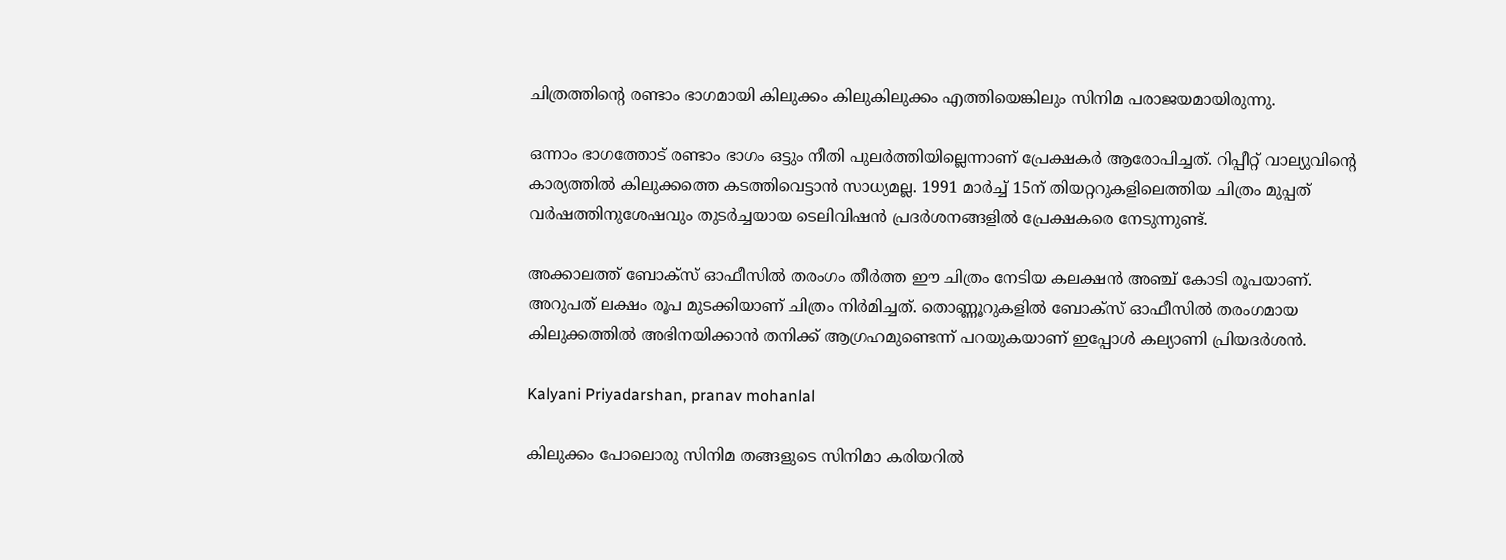ചിത്രത്തിന്റെ രണ്ടാം ഭാഗമായി കിലുക്കം കിലുകിലുക്കം എത്തിയെങ്കിലും സിനിമ പരാജയമായിരുന്നു.

ഒന്നാം ഭാഗത്തോട് രണ്ടാം ഭാഗം ഒട്ടും നീതി പുലർത്തിയില്ലെന്നാണ് പ്രേക്ഷകർ ആരോപിച്ചത്. റിപ്പീറ്റ് വാല്യുവിന്റെ കാര്യത്തിൽ കിലുക്കത്തെ കടത്തിവെട്ടാൻ സാധ്യമല്ല. 1991 മാര്‍ച്ച് 15ന് തിയറ്ററുകളിലെത്തിയ ചിത്രം മുപ്പത് വര്‍ഷത്തിനുശേഷവും തുടര്‍ച്ചയായ ടെലിവിഷന്‍ പ്രദര്‍ശനങ്ങളില്‍ പ്രേക്ഷകരെ നേടുന്നുണ്ട്.

അക്കാലത്ത് ബോക്സ് ഓഫീസില്‍ തരംഗം തീര്‍ത്ത ഈ ചിത്രം നേടിയ കലക്ഷന്‍ അഞ്ച് കോടി രൂപയാണ്. അറുപത് ലക്ഷം രൂപ മുടക്കിയാണ് ചിത്രം നിർമിച്ചത്. തൊണ്ണൂറുകളിൽ ബോക്സ് ഓഫീസിൽ തരംഗമായ കിലുക്കത്തിൽ അഭിനയിക്കാൻ തനിക്ക് ആഗ്രഹമുണ്ടെന്ന് പറയുകയാണ് ഇപ്പോൾ കല്യാണി പ്രിയദർശൻ.

Kalyani Priyadarshan, pranav mohanlal

കിലുക്കം പോലൊരു സിനിമ തങ്ങളുടെ സിനിമാ കരിയറിൽ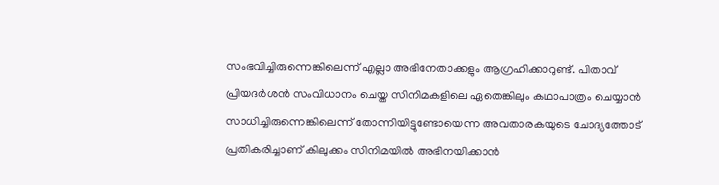സംഭവിച്ചിരുന്നെങ്കിലെന്ന് എല്ലാ അഭിനേതാക്കളും ആഗ്രഹിക്കാറുണ്ട്. പിതാവ് പ്രിയദർശൻ സംവിധാനം ചെയ്ത സിനിമകളിലെ ഏതെങ്കിലും കഥാപാത്രം ചെയ്യാൻ സാധിച്ചിരുന്നെങ്കിലെന്ന് തോന്നിയിട്ടുണ്ടോയെന്ന അവതാരകയുടെ ചോദ്യത്തോട് പ്രതികരിച്ചാണ് കിലുക്കം സിനിമയിൽ അഭിനയിക്കാൻ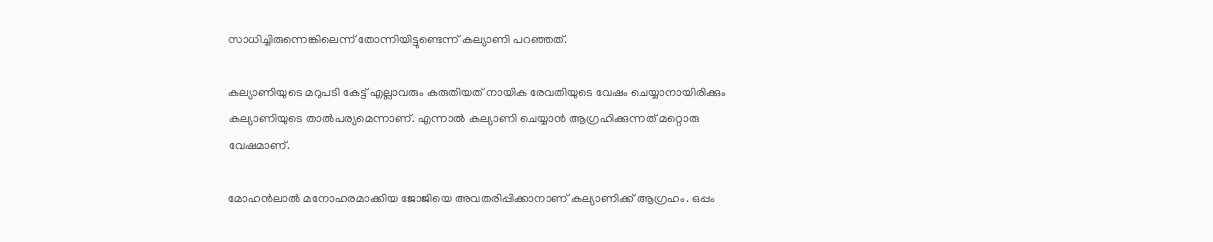സാധിച്ചിരുന്നെങ്കിലെന്ന് തോന്നിയിട്ടുണ്ടെന്ന് കല്യാണി പറഞ്ഞത്.

കല്യാണിയുടെ മറുപടി കേട്ട് എല്ലാവരും കരുതിയത് നായിക രേവതിയുടെ വേഷം ചെയ്യാനായിരിക്കും കല്യാണിയുടെ താൽപര്യമെന്നാണ്. എന്നാൽ കല്യാണി ചെയ്യാൻ ആഗ്രഹിക്കുന്നത് മറ്റൊരു വേഷമാണ്.

മോഹൻലാൽ മനോഹരമാക്കിയ ജോജിയെ അവതരിപ്പിക്കാനാണ് കല്യാണിക്ക് ആഗ്രഹം. ഒപ്പം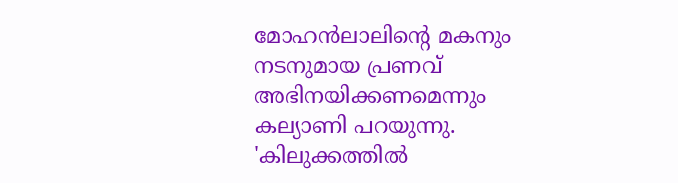മോഹൻലാലിന്റെ മകനും നടനുമായ പ്രണവ് അഭിനയിക്കണമെന്നും കല്യാണി പറയുന്നു. 'കിലുക്കത്തിൽ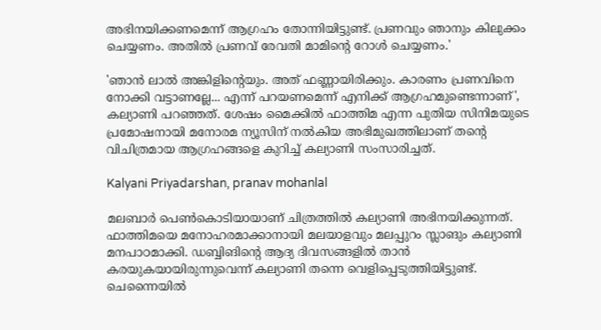അഭിനയിക്കണമെന്ന് ആഗ്രഹം തോന്നിയിട്ടുണ്ട്. പ്രണവും ഞാനും കിലുക്കം ചെയ്യണം. അതിൽ പ്രണവ് രേവതി മാമിന്റെ റോൾ ചെയ്യണം.'

'ഞാൻ ലാൽ അങ്കിളിന്റെയും. അത് ഫണ്ണായിരിക്കും. കാരണം പ്രണവിനെ നോക്കി വട്ടാണല്ലേ... എന്ന് പറയണമെന്ന് എനിക്ക് ആഗ്രഹമുണ്ടെന്നാണ്', കല്യാണി പറഞ്ഞത്. ശേഷം മൈക്കിൽ ഫാത്തിമ എന്ന പുതിയ സിനിമയുടെ പ്രമോഷനായി മനോരമ ന്യൂസിന് നൽകിയ അഭിമുഖത്തിലാണ് തന്റെ വിചിത്രമായ ആഗ്രഹങ്ങളെ കുറിച്ച് കല്യാണി സംസാരിച്ചത്.

Kalyani Priyadarshan, pranav mohanlal

മലബാർ പെൺകൊടിയായാണ് ചിത്രത്തിൽ കല്യാണി അഭിനയിക്കുന്നത്. ഫാത്തിമയെ മനോഹരമാക്കാനായി മലയാളവും മലപ്പുറം സ്ലാങും കല്യാണി മനപാഠമാക്കി. ഡബ്ബിങിന്റെ ആദ്യ ദിവസങ്ങളിൽ താൻ കരയുകയായിരുന്നുവെന്ന് കല്യാണി തന്നെ വെളിപ്പെടുത്തിയിട്ടുണ്ട്. ചെന്നൈയിൽ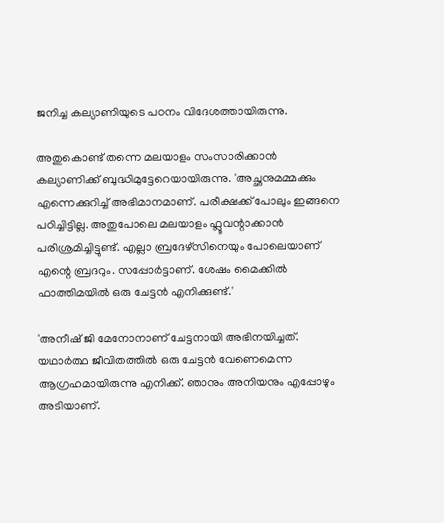ജനിച്ച കല്യാണിയുടെ പഠനം വിദേശത്തായിരുന്നു.

അതുകൊണ്ട് തന്നെ മലയാളം സംസാരിക്കാൻ കല്യാണിക്ക് ബുദ്ധിമുട്ടേറെയായിരുന്നു. 'അച്ഛനുമമ്മക്കും എന്നെക്കുറിച്ച് അഭിമാനമാണ്. പരീക്ഷക്ക് പോലും ഇങ്ങനെ പഠിച്ചിട്ടില്ല. അതുപോലെ മലയാളം ഫ്ലൂവന്റാക്കാൻ പരിശ്രമിച്ചിട്ടുണ്ട്. എല്ലാ ബ്രദേഴ്സിനെയും പോലെയാണ് എന്റെ ബ്രദറും. സപ്പോർട്ടാണ്. ശേഷം മൈക്കിൽ ഫാത്തിമയിൽ ഒരു ചേട്ടൻ എനിക്കുണ്ട്.'

'അനീഷ് ജി മേനോനാണ് ചേട്ടനായി അഭിനയിച്ചത്. യഥാർത്ഥ ജീവിതത്തിൽ ഒരു ചേട്ടൻ വേണെമെന്ന ആഗ്രഹമായിരുന്നു എനിക്ക്. ഞാനും അനിയനും എപ്പോഴും അടിയാണ്.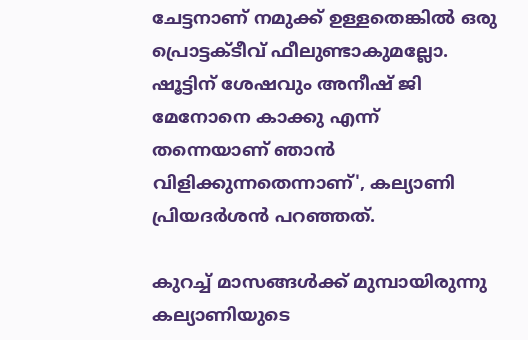ചേട്ടനാണ് നമുക്ക് ഉള്ളതെങ്കിൽ ഒരു പ്രൊട്ടക്ടീവ് ഫീലുണ്ടാകുമല്ലോ. ഷൂട്ടിന് ശേഷവും അനീഷ് ജി മേനോനെ കാക്കു എന്ന് തന്നെയാണ് ഞാൻ വിളിക്കുന്നതെന്നാണ്', കല്യാണി പ്രിയദർശൻ പറഞ്ഞത്.

കുറച്ച് മാസങ്ങൾക്ക് മുമ്പായിരുന്നു കല്യാണിയുടെ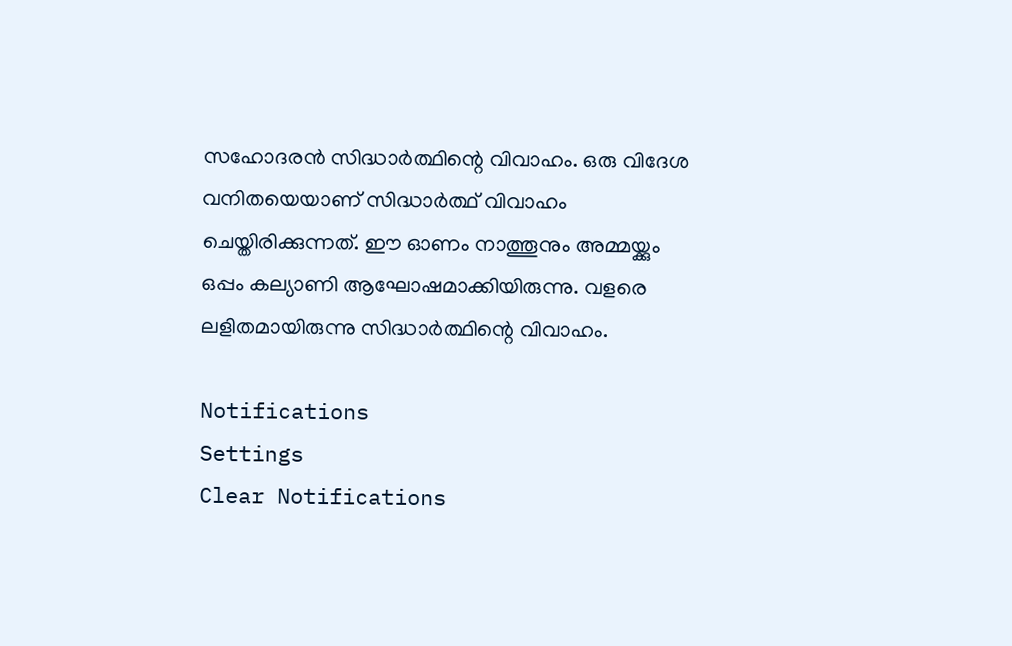സഹോദരൻ സിദ്ധാർത്ഥിന്റെ വിവാഹം. ഒരു വിദേശ വനിതയെയാണ് സിദ്ധാർത്ഥ് വിവാഹം ചെയ്തിരിക്കുന്നത്. ഈ ഓണം നാത്തൂനും അമ്മയ്ക്കും ഒപ്പം കല്യാണി ആഘോഷമാക്കിയിരുന്നു. വളരെ ലളിതമായിരുന്നു സിദ്ധാർത്ഥിന്റെ വിവാഹം.

Notifications
Settings
Clear Notifications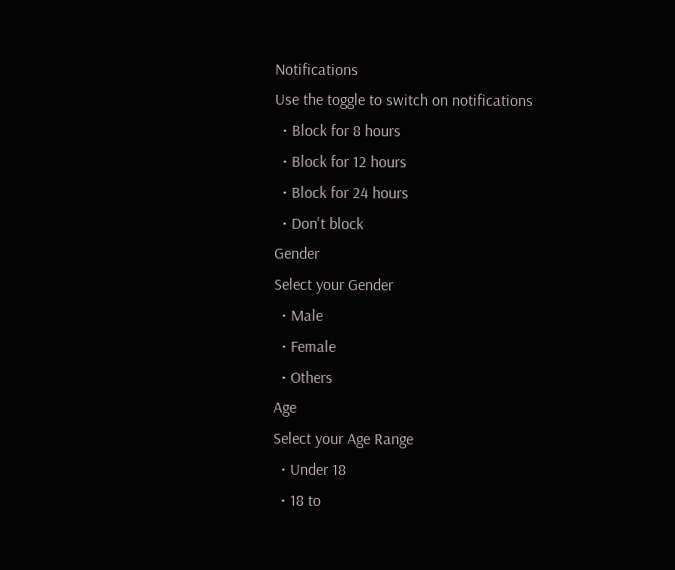Notifications
Use the toggle to switch on notifications
  • Block for 8 hours
  • Block for 12 hours
  • Block for 24 hours
  • Don't block
Gender
Select your Gender
  • Male
  • Female
  • Others
Age
Select your Age Range
  • Under 18
  • 18 to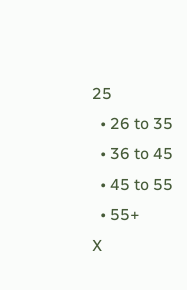25
  • 26 to 35
  • 36 to 45
  • 45 to 55
  • 55+
X